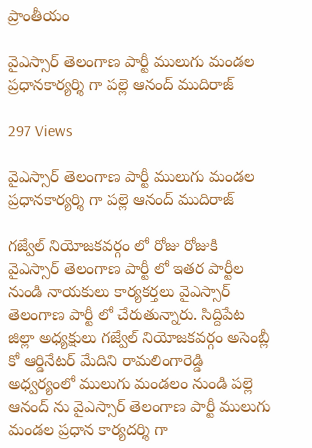ప్రాంతీయం

వైఎస్సార్ తెలంగాణ పార్టీ ములుగు మండల ప్రధానకార్యర్శి గా పల్లె ఆనంద్ ముదిరాజ్

297 Views

వైఎస్సార్ తెలంగాణ పార్టీ ములుగు మండల ప్రధానకార్యర్శి గా పల్లె ఆనంద్ ముదిరాజ్

గజ్వేల్ నియోజకవర్గం లో రోజు రోజుకి వైఎస్సార్ తెలంగాణ పార్టీ లో ఇతర పార్టీల నుండి నాయకులు కార్యకర్తలు వైఎస్సార్ తెలంగాణ పార్టీ లో చేరుతున్నారు. సిద్దిపేట జిల్లా అధ్యక్షులు గజ్వేల్ నియోజకవర్గం అసెంబ్లీ కో ఆర్డినేటర్ మేదిని రామలింగారెడ్డి అధ్వర్యంలో ములుగు మండలం నుండి పల్లె ఆనంద్ ను వైఎస్సార్ తెలంగాణ పార్టీ ములుగు మండల ప్రధాన కార్యదర్శి గా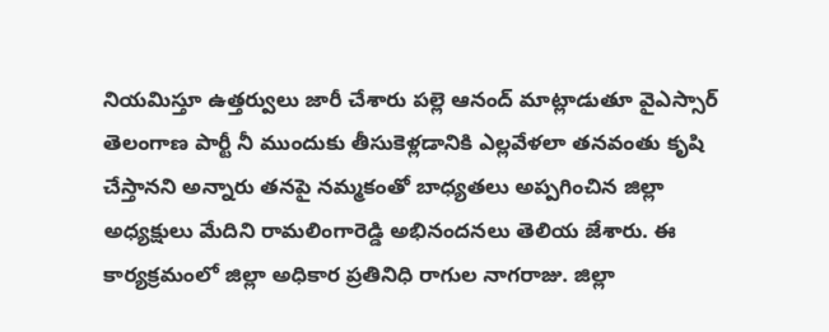నియమిస్తూ ఉత్తర్వులు జారీ చేశారు పల్లె ఆనంద్ మాట్లాడుతూ వైఎస్సార్ తెలంగాణ పార్టీ నీ ముందుకు తీసుకెళ్లడానికి ఎల్లవేళలా తనవంతు కృషి చేస్తానని అన్నారు తనపై నమ్మకంతో బాధ్యతలు అప్పగించిన జిల్లా అధ్యక్షులు మేదిని రామలింగారెడ్డి అభినందనలు తెలియ జేశారు. ఈ కార్యక్రమంలో జిల్లా అధికార ప్రతినిధి రాగుల నాగరాజు. జిల్లా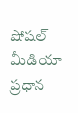షోషల్ మీడియా ప్రధాన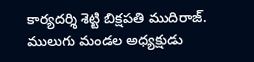కార్యదర్శి శెట్టి బిక్షపతి ముదిరాజ్. ములుగు మండల అధ్యక్షుడు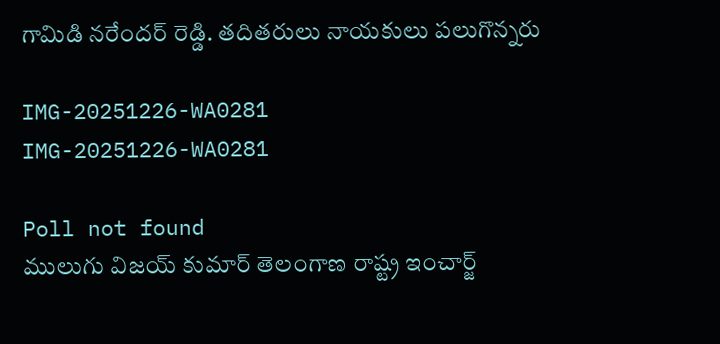గామిడి నరేందర్ రెడ్డి. తదితరులు నాయకులు పలుగొన్నరు

IMG-20251226-WA0281
IMG-20251226-WA0281

Poll not found
ములుగు విజయ్ కుమార్ తెలంగాణ రాష్ట్ర ఇంచార్జ్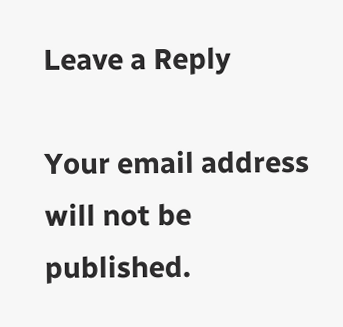Leave a Reply

Your email address will not be published.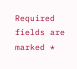Required fields are marked *